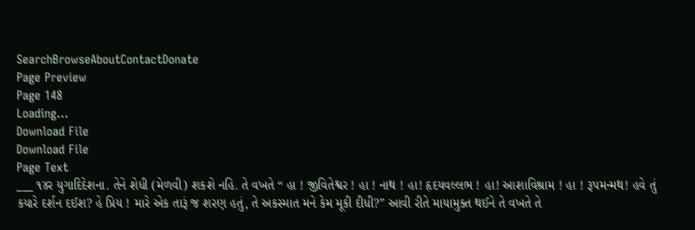SearchBrowseAboutContactDonate
Page Preview
Page 148
Loading...
Download File
Download File
Page Text
___ ૧૪ર યુગાદિદેશના. તેને શેધી (મેળવી) શકશે નહિ. તે વખતે “ હા ! જીવિતેશ્વર ! હા ! નાથ ! હા! હૃદયવલ્લભ ! હા! આશાવિશ્રામ ! હા ! રૂપમન્મથ! હવે તું કયારે દર્શન દઈશ? હે પ્રિય ! મારે એક તારૂં જ શરણ હતું, તે અકસ્માત મને કેમ મૂકી દીધી?” આવી રીતે માયામુક્ત થઈને તે વખતે તે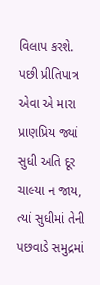વિલાપ કરશે. પછી પ્રીતિપાત્ર એવા એ મારા પ્રાણપ્રિય જ્યાં સુધી અતિ દૂર ચાલ્યા ન જાય, ત્યાં સુધીમાં તેની પછવાડે સમુદ્રમાં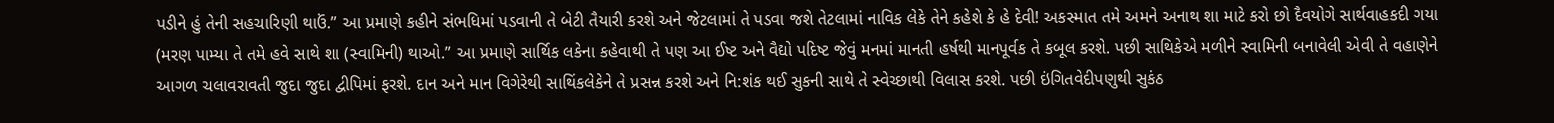પડીને હું તેની સહચારિણી થાઉં.” આ પ્રમાણે કહીને સંભધિમાં પડવાની તે બેટી તૈયારી કરશે અને જેટલામાં તે પડવા જશે તેટલામાં નાવિક લેકે તેને કહેશે કે હે દેવી! અકસ્માત તમે અમને અનાથ શા માટે કરો છો દૈવયોગે સાર્થવાહકદી ગયા (મરણ પામ્યા તે તમે હવે સાથે શા (સ્વામિની) થાઓ.” આ પ્રમાણે સાર્થિક લકેના કહેવાથી તે પણ આ ઈષ્ટ અને વૈદ્યો પદિષ્ટ જેવું મનમાં માનતી હર્ષથી માનપૂર્વક તે કબૂલ કરશે. પછી સાથિકેએ મળીને સ્વામિની બનાવેલી એવી તે વહાણેને આગળ ચલાવરાવતી જુદા જુદા દ્વીપિમાં ફરશે. દાન અને માન વિગેરેથી સાથિંકલેકેને તે પ્રસન્ન કરશે અને નિ:શંક થઈ સુકની સાથે તે સ્વેચ્છાથી વિલાસ કરશે. પછી ઇંગિતવેદીપણુથી સુકંઠ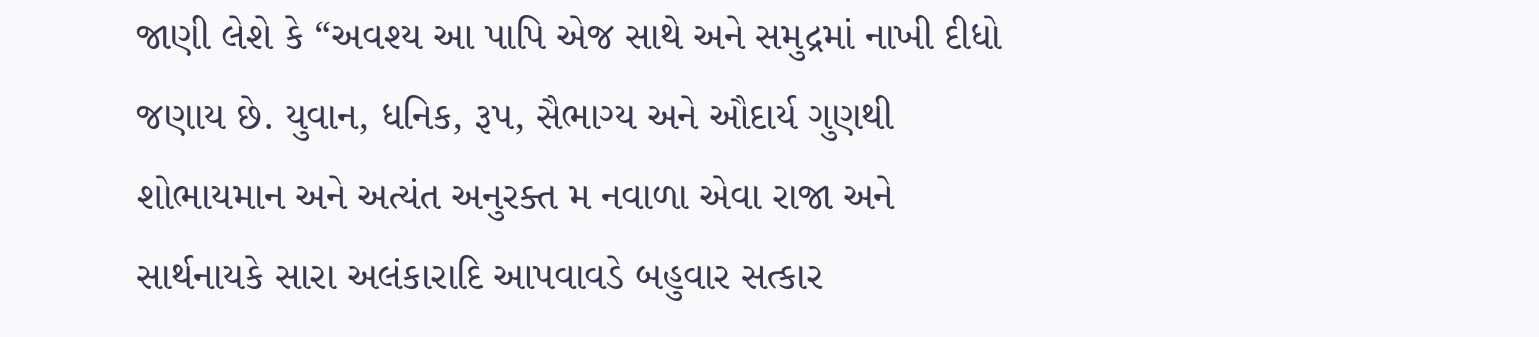જાણી લેશે કે “અવશ્ય આ પાપિ એજ સાથે અને સમુદ્રમાં નાખી દીધો જણાય છે. યુવાન, ધનિક, રૂપ, સૈભાગ્ય અને ઔદાર્ય ગુણથી શોભાયમાન અને અત્યંત અનુરક્ત મ નવાળા એવા રાજા અને સાર્થનાયકે સારા અલંકારાદિ આપવાવડે બહુવાર સત્કાર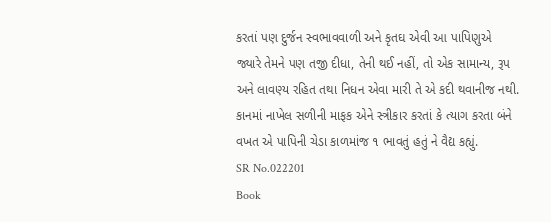કરતાં પણ દુર્જન સ્વભાવવાળી અને કૃતઘ એવી આ પાપિણુએ જ્યારે તેમને પણ તજી દીધા, તેની થઈ નહીં, તો એક સામાન્ય, રૂપ અને લાવણ્ય રહિત તથા નિધન એવા મારી તે એ કદી થવાનીજ નથી. કાનમાં નાખેલ સળીની માફક એને સ્ત્રીકાર કરતાં કે ત્યાગ કરતા બંને વખત એ પાપિની ચેડા કાળમાંજ ૧ ભાવતું હતું ને વૈદ્ય કહ્યું.
SR No.022201
Book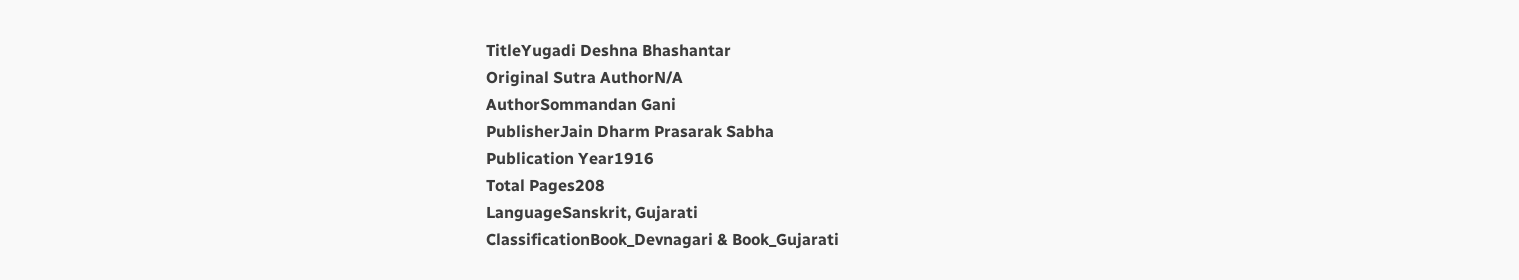TitleYugadi Deshna Bhashantar
Original Sutra AuthorN/A
AuthorSommandan Gani
PublisherJain Dharm Prasarak Sabha
Publication Year1916
Total Pages208
LanguageSanskrit, Gujarati
ClassificationBook_Devnagari & Book_Gujarati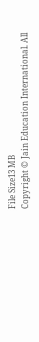File Size13 MB
Copyright © Jain Education International. All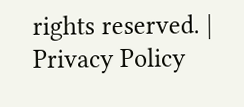rights reserved. | Privacy Policy